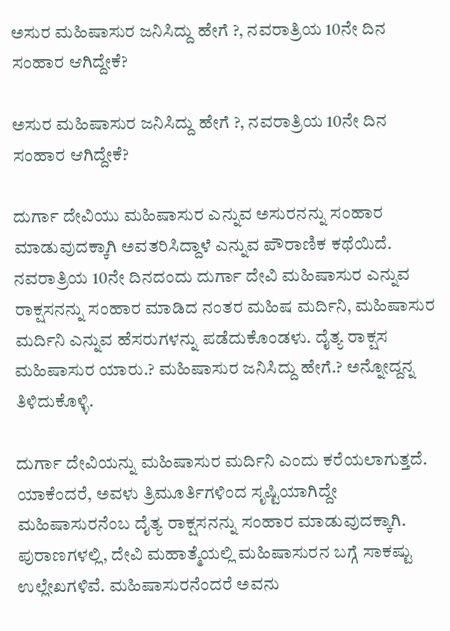ಅಸುರ ಮಹಿಷಾಸುರ ಜನಿಸಿದ್ದು ಹೇಗೆ ?, ನವರಾತ್ರಿಯ 10ನೇ ದಿನ ಸಂಹಾರ ಆಗಿದ್ದೇಕೆ?

ಅಸುರ ಮಹಿಷಾಸುರ ಜನಿಸಿದ್ದು ಹೇಗೆ ?, ನವರಾತ್ರಿಯ 10ನೇ ದಿನ ಸಂಹಾರ ಆಗಿದ್ದೇಕೆ?

ದುರ್ಗಾ ದೇವಿಯು ಮಹಿಷಾಸುರ ಎನ್ನುವ ಅಸುರನನ್ನು ಸಂಹಾರ ಮಾಡುವುದಕ್ಕಾಗಿ ಅವತರಿಸಿದ್ದಾಳೆ ಎನ್ನುವ ಪೌರಾಣಿಕ ಕಥೆಯಿದೆ. ನವರಾತ್ರಿಯ 10ನೇ ದಿನದಂದು ದುರ್ಗಾ ದೇವಿ ಮಹಿಷಾಸುರ ಎನ್ನುವ ರಾಕ್ಷಸನನ್ನು ಸಂಹಾರ ಮಾಡಿದ ನಂತರ ಮಹಿಷ ಮರ್ದಿನಿ, ಮಹಿಷಾಸುರ ಮರ್ದಿನಿ ಎನ್ನುವ ಹೆಸರುಗಳನ್ನು ಪಡೆದುಕೊಂಡಳು. ದೈತ್ಯ ರಾಕ್ಷಸ ಮಹಿಷಾಸುರ ಯಾರು.? ಮಹಿಷಾಸುರ ಜನಿಸಿದ್ದು ಹೇಗೆ.? ಅನ್ನೋದ್ದನ್ನ ತಿಳಿದುಕೊಳ್ಳಿ.

ದುರ್ಗಾ ದೇವಿಯನ್ನು ಮಹಿಷಾಸುರ ಮರ್ದಿನಿ ಎಂದು ಕರೆಯಲಾಗುತ್ತದೆ. ಯಾಕೆಂದರೆ, ಅವಳು ತ್ರಿಮೂರ್ತಿಗಳಿಂದ ಸೃಷ್ಟಿಯಾಗಿದ್ದೇ ಮಹಿಷಾಸುರನೆಂಬ ದೈತ್ಯ ರಾಕ್ಷಸನನ್ನು ಸಂಹಾರ ಮಾಡುವುದಕ್ಕಾಗಿ. ಪುರಾಣಗಳಲ್ಲಿ, ದೇವಿ ಮಹಾತ್ಮೆಯಲ್ಲಿ ಮಹಿಷಾಸುರನ ಬಗ್ಗೆ ಸಾಕಷ್ಟು ಉಲ್ಲೇಖಗಳಿವೆ. ಮಹಿಷಾಸುರನೆಂದರೆ ಅವನು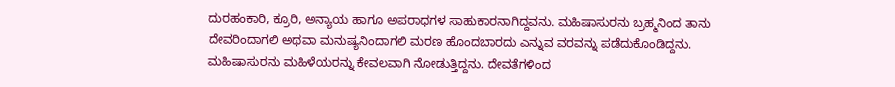ದುರಹಂಕಾರಿ, ಕ್ರೂರಿ, ಅನ್ಯಾಯ ಹಾಗೂ ಅಪರಾಧಗಳ ಸಾಹುಕಾರನಾಗಿದ್ದವನು. ಮಹಿಷಾಸುರನು ಬ್ರಹ್ಮನಿಂದ ತಾನು ದೇವರಿಂದಾಗಲಿ ಅಥವಾ ಮನುಷ್ಯನಿಂದಾಗಲಿ ಮರಣ ಹೊಂದಬಾರದು ಎನ್ನುವ ವರವನ್ನು ಪಡೆದುಕೊಂಡಿದ್ದನು. ಮಹಿಷಾಸುರನು ಮಹಿಳೆಯರನ್ನು ಕೇವಲವಾಗಿ ನೋಡುತ್ತಿದ್ದನು. ದೇವತೆಗಳಿಂದ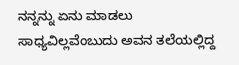ನನ್ನನ್ನು ಏನು ಮಾಡಲು ಸಾಧ್ಯವಿಲ್ಲವೆಂಬುದು ಅವನ ತಲೆಯಲ್ಲಿದ್ದ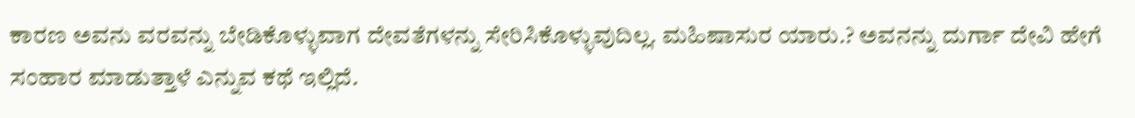ಕಾರಣ ಅವನು ವರವನ್ನು ಬೇಡಿಕೊಳ್ಳುವಾಗ ದೇವತೆಗಳನ್ನು ಸೇರಿಸಿಕೊಳ್ಳುವುದಿಲ್ಲ. ಮಹಿಷಾಸುರ ಯಾರು.? ಅವನನ್ನು ದುರ್ಗಾ ದೇವಿ ಹೇಗೆ ಸಂಹಾರ ಮಾಡುತ್ತಾಳೆ ಎನ್ನುವ ಕಥೆ ಇಲ್ಲಿದೆ.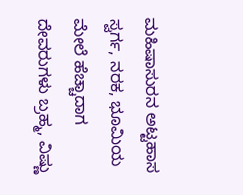ಮಹಿಷಾಸುರನ ಅಟ್ಟಹಾಸ ಸ್ವರ್ಗ, ನರಕ, ಭೂಮಿಯ ಮೇಲೆ ಹೆಚ್ಚಾದಾಗ ದೇವರುಗಳು ಬ್ರಹ್ಮ, ವಿಷ್ಣು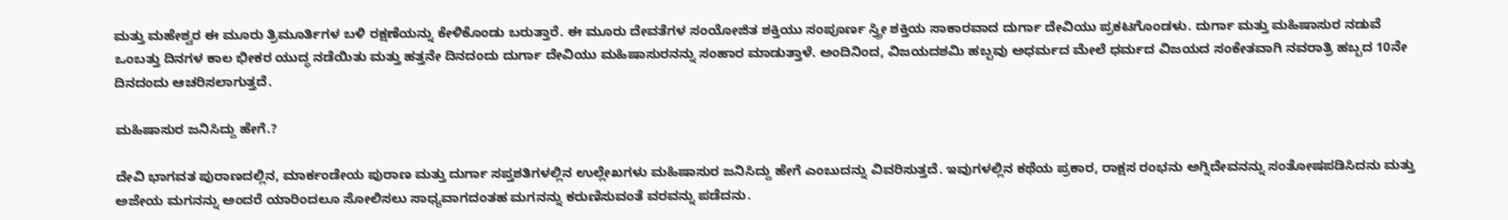ಮತ್ತು ಮಹೇಶ್ವರ ಈ ಮೂರು ತ್ರಿಮೂರ್ತಿಗಳ ಬಳಿ ರಕ್ಷಣೆಯನ್ನು ಕೇಳಿಕೊಂಡು ಬರುತ್ತಾರೆ. ಈ ಮೂರು ದೇವತೆಗಳ ಸಂಯೋಜಿತ ಶಕ್ತಿಯು ಸಂಪೂರ್ಣ ಸ್ತ್ರೀ ಶಕ್ತಿಯ ಸಾಕಾರವಾದ ದುರ್ಗಾ ದೇವಿಯು ಪ್ರಕಟಗೊಂಡಳು. ದುರ್ಗಾ ಮತ್ತು ಮಹಿಷಾಸುರ ನಡುವೆ ಒಂಬತ್ತು ದಿನಗಳ ಕಾಲ ಭೀಕರ ಯುದ್ಧ ನಡೆಯಿತು ಮತ್ತು ಹತ್ತನೇ ದಿನದಂದು ದುರ್ಗಾ ದೇವಿಯು ಮಹಿಷಾಸುರನನ್ನು ಸಂಹಾರ ಮಾಡುತ್ತಾಳೆ. ಅಂದಿನಿಂದ, ವಿಜಯದಶಮಿ ಹಬ್ಬವು ಅಧರ್ಮದ ಮೇಲೆ ಧರ್ಮದ ವಿಜಯದ ಸಂಕೇತವಾಗಿ ನವರಾತ್ರಿ ಹಬ್ಬದ 10ನೇ ದಿನದಂದು ಆಚರಿಸಲಾಗುತ್ತದೆ.

ಮಹಿಷಾಸುರ ಜನಿಸಿದ್ದು ಹೇಗೆ.?

ದೇವಿ ಭಾಗವತ ಪುರಾಣದಲ್ಲಿನ, ಮಾರ್ಕಂಡೇಯ ಪುರಾಣ ಮತ್ತು ದುರ್ಗಾ ಸಪ್ತಶತಿಗಳಲ್ಲಿನ ಉಲ್ಲೇಖಗಳು ಮಹಿಷಾಸುರ ಜನಿಸಿದ್ದು ಹೇಗೆ ಎಂಬುದನ್ನು ವಿವರಿಸುತ್ತದೆ. ಇವುಗಳಲ್ಲಿನ ಕಥೆಯ ಪ್ರಕಾರ, ರಾಕ್ಷಸ ರಂಭನು ಅಗ್ನಿದೇವನನ್ನು ಸಂತೋಷಪಡಿಸಿದನು ಮತ್ತು ಅಜೇಯ ಮಗನನ್ನು ಅಂದರೆ ಯಾರಿಂದಲೂ ಸೋಲಿಸಲು ಸಾಧ್ಯವಾಗದಂತಹ ಮಗನನ್ನು ಕರುಣಿಸುವಂತೆ ವರವನ್ನು ಪಡೆದನು.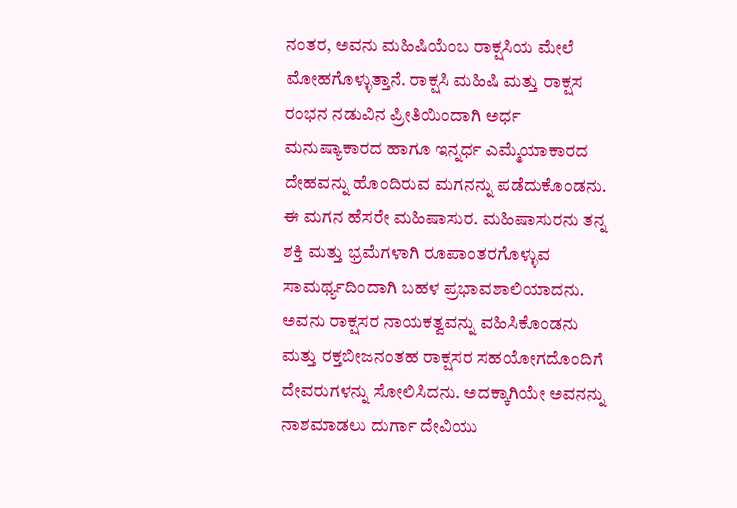ನಂತರ, ಅವನು ಮಹಿಷಿಯೆಂಬ ರಾಕ್ಷಸಿಯ ಮೇಲೆ ಮೋಹಗೊಳ್ಳುತ್ತಾನೆ. ರಾಕ್ಷಸಿ ಮಹಿಷಿ ಮತ್ತು ರಾಕ್ಷಸ ರಂಭನ ನಡುವಿನ ಪ್ರೀತಿಯಿಂದಾಗಿ ಅರ್ಧ ಮನುಷ್ಯಾಕಾರದ ಹಾಗೂ ಇನ್ನರ್ಧ ಎಮ್ಮೆಯಾಕಾರದ ದೇಹವನ್ನು ಹೊಂದಿರುವ ಮಗನನ್ನು ಪಡೆದುಕೊಂಡನು. ಈ ಮಗನ ಹೆಸರೇ ಮಹಿಷಾಸುರ. ಮಹಿಷಾಸುರನು ತನ್ನ ಶಕ್ತಿ ಮತ್ತು ಭ್ರಮೆಗಳಾಗಿ ರೂಪಾಂತರಗೊಳ್ಳುವ ಸಾಮರ್ಥ್ಯದಿಂದಾಗಿ ಬಹಳ ಪ್ರಭಾವಶಾಲಿಯಾದನು. ಅವನು ರಾಕ್ಷಸರ ನಾಯಕತ್ವವನ್ನು ವಹಿಸಿಕೊಂಡನು ಮತ್ತು ರಕ್ತಬೀಜನಂತಹ ರಾಕ್ಷಸರ ಸಹಯೋಗದೊಂದಿಗೆ ದೇವರುಗಳನ್ನು ಸೋಲಿಸಿದನು. ಅದಕ್ಕಾಗಿಯೇ ಅವನನ್ನು ನಾಶಮಾಡಲು ದುರ್ಗಾ ದೇವಿಯು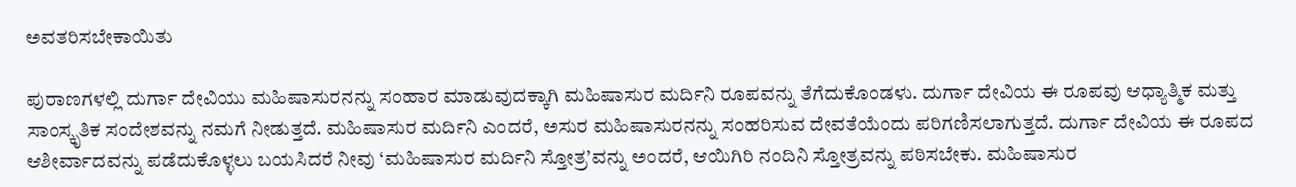ಅವತರಿಸಬೇಕಾಯಿತು

ಪುರಾಣಗಳಲ್ಲಿ ದುರ್ಗಾ ದೇವಿಯು ಮಹಿಷಾಸುರನನ್ನು ಸಂಹಾರ ಮಾಡುವುದಕ್ಕಾಗಿ ಮಹಿಷಾಸುರ ಮರ್ದಿನಿ ರೂಪವನ್ನು ತೆಗೆದುಕೊಂಡಳು. ದುರ್ಗಾ ದೇವಿಯ ಈ ರೂಪವು ಆಧ್ಯಾತ್ಮಿಕ ಮತ್ತು ಸಾಂಸ್ಕೃತಿಕ ಸಂದೇಶವನ್ನು ನಮಗೆ ನೀಡುತ್ತದೆ. ಮಹಿಷಾಸುರ ಮರ್ದಿನಿ ಎಂದರೆ, ಅಸುರ ಮಹಿಷಾಸುರನನ್ನು ಸಂಹರಿಸುವ ದೇವತೆಯೆಂದು ಪರಿಗಣಿಸಲಾಗುತ್ತದೆ. ದುರ್ಗಾ ದೇವಿಯ ಈ ರೂಪದ ಆಶೀರ್ವಾದವನ್ನು ಪಡೆದುಕೊಳ್ಳಲು ಬಯಸಿದರೆ ನೀವು ‘ಮಹಿಷಾಸುರ ಮರ್ದಿನಿ ಸ್ತೋತ್ರ’ವನ್ನು ಅಂದರೆ, ಆಯಿಗಿರಿ ನಂದಿನಿ ಸ್ತೋತ್ರವನ್ನು ಪಠಿಸಬೇಕು. ಮಹಿಷಾಸುರ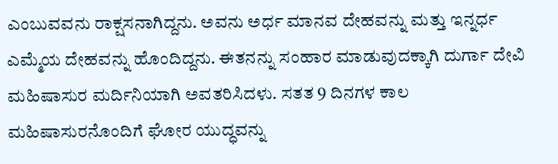ಎಂಬುವವನು ರಾಕ್ಷಸನಾಗಿದ್ದನು. ಅವನು ಅರ್ಧ ಮಾನವ ದೇಹವನ್ನು ಮತ್ತು ಇನ್ನರ್ಧ ಎಮ್ಮೆಯ ದೇಹವನ್ನು ಹೊಂದಿದ್ದನು. ಈತನನ್ನು ಸಂಹಾರ ಮಾಡುವುದಕ್ಕಾಗಿ ದುರ್ಗಾ ದೇವಿ ಮಹಿಷಾಸುರ ಮರ್ದಿನಿಯಾಗಿ ಅವತರಿಸಿದಳು. ಸತತ 9 ದಿನಗಳ ಕಾಲ ಮಹಿಷಾಸುರನೊಂದಿಗೆ ಘೋರ ಯುದ್ಧವನ್ನು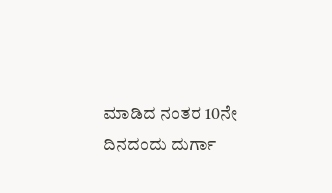ಮಾಡಿದ ನಂತರ 10ನೇ ದಿನದಂದು ದುರ್ಗಾ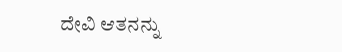ದೇವಿ ಆತನನ್ನು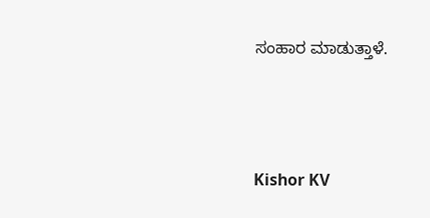ಸಂಹಾರ ಮಾಡುತ್ತಾಳೆ.



Kishor KV